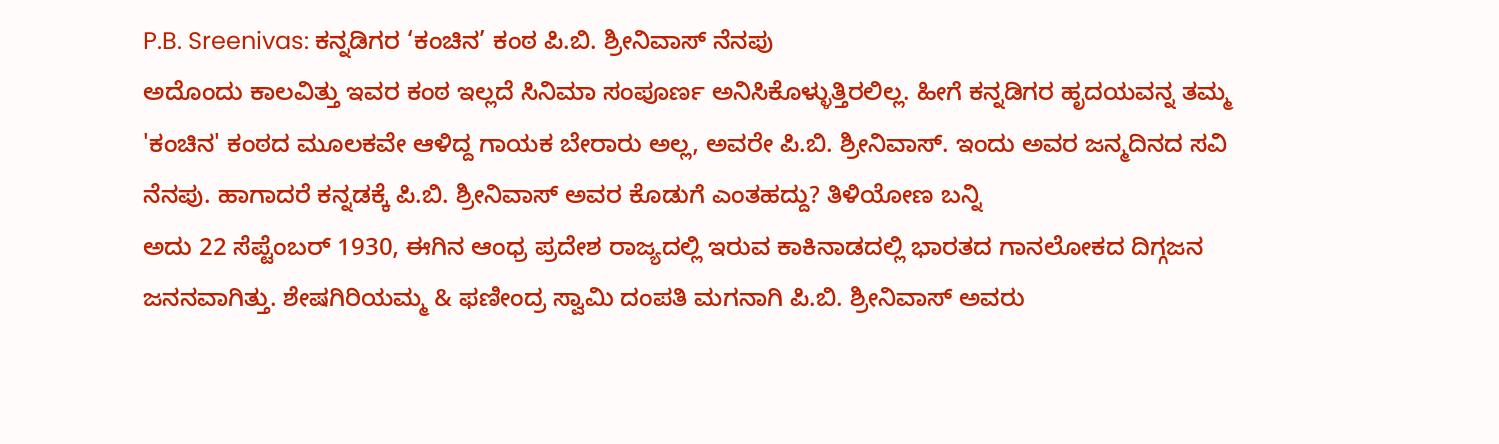P.B. Sreenivas: ಕನ್ನಡಿಗರ ‘ಕಂಚಿನ’ ಕಂಠ ಪಿ.ಬಿ. ಶ್ರೀನಿವಾಸ್ ನೆನಪು
ಅದೊಂದು ಕಾಲವಿತ್ತು ಇವರ ಕಂಠ ಇಲ್ಲದೆ ಸಿನಿಮಾ ಸಂಪೂರ್ಣ ಅನಿಸಿಕೊಳ್ಳುತ್ತಿರಲಿಲ್ಲ. ಹೀಗೆ ಕನ್ನಡಿಗರ ಹೃದಯವನ್ನ ತಮ್ಮ 'ಕಂಚಿನ' ಕಂಠದ ಮೂಲಕವೇ ಆಳಿದ್ದ ಗಾಯಕ ಬೇರಾರು ಅಲ್ಲ, ಅವರೇ ಪಿ.ಬಿ. ಶ್ರೀನಿವಾಸ್. ಇಂದು ಅವರ ಜನ್ಮದಿನದ ಸವಿ ನೆನಪು. ಹಾಗಾದರೆ ಕನ್ನಡಕ್ಕೆ ಪಿ.ಬಿ. ಶ್ರೀನಿವಾಸ್ ಅವರ ಕೊಡುಗೆ ಎಂತಹದ್ದು? ತಿಳಿಯೋಣ ಬನ್ನಿ
ಅದು 22 ಸೆಪ್ಟೆಂಬರ್ 1930, ಈಗಿನ ಆಂಧ್ರ ಪ್ರದೇಶ ರಾಜ್ಯದಲ್ಲಿ ಇರುವ ಕಾಕಿನಾಡದಲ್ಲಿ ಭಾರತದ ಗಾನಲೋಕದ ದಿಗ್ಗಜನ ಜನನವಾಗಿತ್ತು. ಶೇಷಗಿರಿಯಮ್ಮ & ಫಣೀಂದ್ರ ಸ್ವಾಮಿ ದಂಪತಿ ಮಗನಾಗಿ ಪಿ.ಬಿ. ಶ್ರೀನಿವಾಸ್ ಅವರು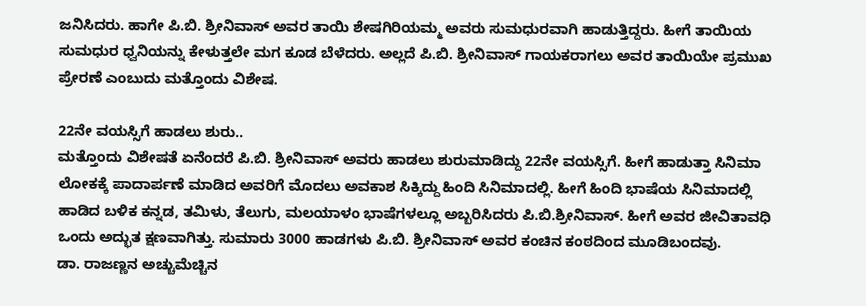ಜನಿಸಿದರು. ಹಾಗೇ ಪಿ.ಬಿ. ಶ್ರೀನಿವಾಸ್ ಅವರ ತಾಯಿ ಶೇಷಗಿರಿಯಮ್ಮ ಅವರು ಸುಮಧುರವಾಗಿ ಹಾಡುತ್ತಿದ್ದರು. ಹೀಗೆ ತಾಯಿಯ ಸುಮಧುರ ಧ್ವನಿಯನ್ನು ಕೇಳುತ್ತಲೇ ಮಗ ಕೂಡ ಬೆಳೆದರು. ಅಲ್ಲದೆ ಪಿ.ಬಿ. ಶ್ರೀನಿವಾಸ್ ಗಾಯಕರಾಗಲು ಅವರ ತಾಯಿಯೇ ಪ್ರಮುಖ ಪ್ರೇರಣೆ ಎಂಬುದು ಮತ್ತೊಂದು ವಿಶೇಷ.

22ನೇ ವಯಸ್ಸಿಗೆ ಹಾಡಲು ಶುರು..
ಮತ್ತೊಂದು ವಿಶೇಷತೆ ಏನೆಂದರೆ ಪಿ.ಬಿ. ಶ್ರೀನಿವಾಸ್ ಅವರು ಹಾಡಲು ಶುರುಮಾಡಿದ್ದು 22ನೇ ವಯಸ್ಸಿಗೆ. ಹೀಗೆ ಹಾಡುತ್ತಾ ಸಿನಿಮಾ ಲೋಕಕ್ಕೆ ಪಾದಾರ್ಪಣೆ ಮಾಡಿದ ಅವರಿಗೆ ಮೊದಲು ಅವಕಾಶ ಸಿಕ್ಕಿದ್ದು ಹಿಂದಿ ಸಿನಿಮಾದಲ್ಲಿ. ಹೀಗೆ ಹಿಂದಿ ಭಾಷೆಯ ಸಿನಿಮಾದಲ್ಲಿ ಹಾಡಿದ ಬಳಿಕ ಕನ್ನಡ, ತಮಿಳು, ತೆಲುಗು, ಮಲಯಾಳಂ ಭಾಷೆಗಳಲ್ಲೂ ಅಬ್ಬರಿಸಿದರು ಪಿ.ಬಿ.ಶ್ರೀನಿವಾಸ್. ಹೀಗೆ ಅವರ ಜೀವಿತಾವಧಿ ಒಂದು ಅದ್ಭುತ ಕ್ಷಣವಾಗಿತ್ತು. ಸುಮಾರು 3000 ಹಾಡಗಳು ಪಿ.ಬಿ. ಶ್ರೀನಿವಾಸ್ ಅವರ ಕಂಚಿನ ಕಂಠದಿಂದ ಮೂಡಿಬಂದವು.
ಡಾ. ರಾಜಣ್ಣನ ಅಚ್ಚುಮೆಚ್ಚಿನ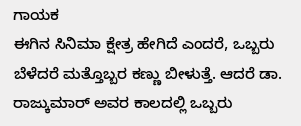ಗಾಯಕ
ಈಗಿನ ಸಿನಿಮಾ ಕ್ಷೇತ್ರ ಹೇಗಿದೆ ಎಂದರೆ, ಒಬ್ಬರು ಬೆಳೆದರೆ ಮತ್ತೊಬ್ಬರ ಕಣ್ಣು ಬೀಳುತ್ತೆ. ಆದರೆ ಡಾ. ರಾಜ್ಕುಮಾರ್ ಅವರ ಕಾಲದಲ್ಲಿ ಒಬ್ಬರು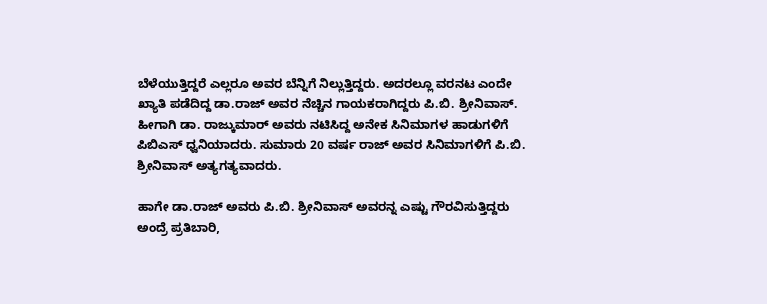ಬೆಳೆಯುತ್ತಿದ್ದರೆ ಎಲ್ಲರೂ ಅವರ ಬೆನ್ನಿಗೆ ನಿಲ್ಲುತ್ತಿದ್ದರು. ಅದರಲ್ಲೂ ವರನಟ ಎಂದೇ ಖ್ಯಾತಿ ಪಡೆದಿದ್ದ ಡಾ.ರಾಜ್ ಅವರ ನೆಚ್ಚಿನ ಗಾಯಕರಾಗಿದ್ದರು ಪಿ.ಬಿ. ಶ್ರೀನಿವಾಸ್. ಹೀಗಾಗಿ ಡಾ. ರಾಜ್ಕುಮಾರ್ ಅವರು ನಟಿಸಿದ್ದ ಅನೇಕ ಸಿನಿಮಾಗಳ ಹಾಡುಗಳಿಗೆ ಪಿಬಿಎಸ್ ಧ್ವನಿಯಾದರು. ಸುಮಾರು 20 ವರ್ಷ ರಾಜ್ ಅವರ ಸಿನಿಮಾಗಳಿಗೆ ಪಿ.ಬಿ. ಶ್ರೀನಿವಾಸ್ ಅತ್ಯಗತ್ಯವಾದರು.

ಹಾಗೇ ಡಾ.ರಾಜ್ ಅವರು ಪಿ.ಬಿ. ಶ್ರೀನಿವಾಸ್ ಅವರನ್ನ ಎಷ್ಟು ಗೌರವಿಸುತ್ತಿದ್ದರು ಅಂದ್ರೆ ಪ್ರತಿಬಾರಿ,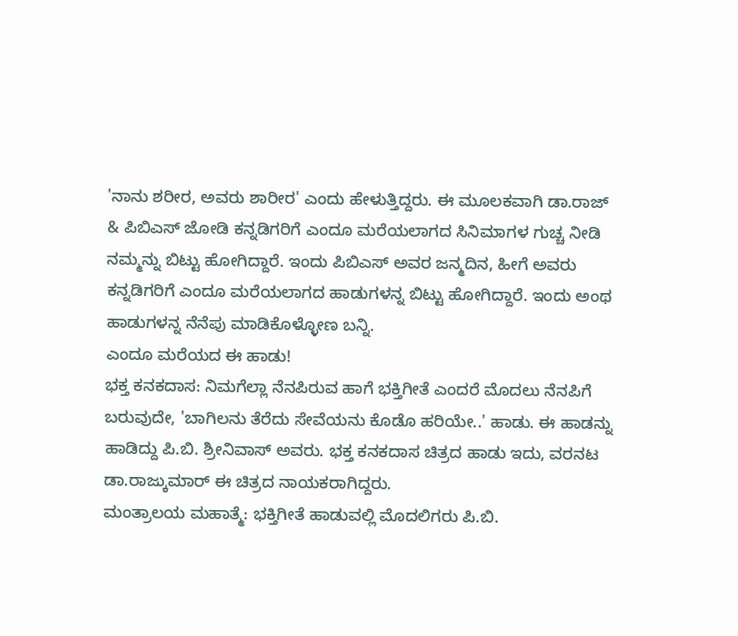'ನಾನು ಶರೀರ, ಅವರು ಶಾರೀರ' ಎಂದು ಹೇಳುತ್ತಿದ್ದರು. ಈ ಮೂಲಕವಾಗಿ ಡಾ.ರಾಜ್ & ಪಿಬಿಎಸ್ ಜೋಡಿ ಕನ್ನಡಿಗರಿಗೆ ಎಂದೂ ಮರೆಯಲಾಗದ ಸಿನಿಮಾಗಳ ಗುಚ್ಚ ನೀಡಿ ನಮ್ಮನ್ನು ಬಿಟ್ಟು ಹೋಗಿದ್ದಾರೆ. ಇಂದು ಪಿಬಿಎಸ್ ಅವರ ಜನ್ಮದಿನ, ಹೀಗೆ ಅವರು ಕನ್ನಡಿಗರಿಗೆ ಎಂದೂ ಮರೆಯಲಾಗದ ಹಾಡುಗಳನ್ನ ಬಿಟ್ಟು ಹೋಗಿದ್ದಾರೆ. ಇಂದು ಅಂಥ ಹಾಡುಗಳನ್ನ ನೆನೆಪು ಮಾಡಿಕೊಳ್ಳೋಣ ಬನ್ನಿ.
ಎಂದೂ ಮರೆಯದ ಈ ಹಾಡು!
ಭಕ್ತ ಕನಕದಾಸ: ನಿಮಗೆಲ್ಲಾ ನೆನಪಿರುವ ಹಾಗೆ ಭಕ್ತಿಗೀತೆ ಎಂದರೆ ಮೊದಲು ನೆನಪಿಗೆ ಬರುವುದೇ, 'ಬಾಗಿಲನು ತೆರೆದು ಸೇವೆಯನು ಕೊಡೊ ಹರಿಯೇ..' ಹಾಡು. ಈ ಹಾಡನ್ನು ಹಾಡಿದ್ದು ಪಿ.ಬಿ. ಶ್ರೀನಿವಾಸ್ ಅವರು. ಭಕ್ತ ಕನಕದಾಸ ಚಿತ್ರದ ಹಾಡು ಇದು, ವರನಟ ಡಾ.ರಾಜ್ಕುಮಾರ್ ಈ ಚಿತ್ರದ ನಾಯಕರಾಗಿದ್ದರು.
ಮಂತ್ರಾಲಯ ಮಹಾತ್ಮೆ: ಭಕ್ತಿಗೀತೆ ಹಾಡುವಲ್ಲಿ ಮೊದಲಿಗರು ಪಿ.ಬಿ.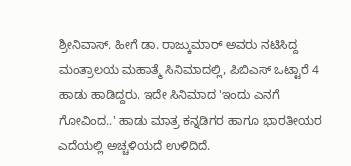ಶ್ರೀನಿವಾಸ್. ಹೀಗೆ ಡಾ. ರಾಜ್ಕುಮಾರ್ ಅವರು ನಟಿಸಿದ್ದ ಮಂತ್ರಾಲಯ ಮಹಾತ್ಮೆ ಸಿನಿಮಾದಲ್ಲಿ, ಪಿಬಿಎಸ್ ಒಟ್ಟಾರೆ 4 ಹಾಡು ಹಾಡಿದ್ದರು. ಇದೇ ಸಿನಿಮಾದ 'ಇಂದು ಎನಗೆ ಗೋವಿಂದ..' ಹಾಡು ಮಾತ್ರ ಕನ್ನಡಿಗರ ಹಾಗೂ ಭಾರತೀಯರ ಎದೆಯಲ್ಲಿ ಅಚ್ಚಳಿಯದೆ ಉಳಿದಿದೆ.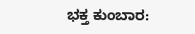ಭಕ್ತ ಕುಂಬಾರ: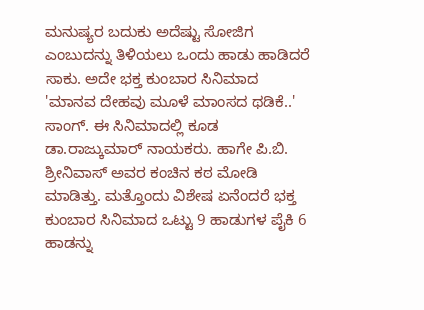ಮನುಷ್ಯರ ಬದುಕು ಅದೆಷ್ಟು ಸೋಜಿಗ ಎಂಬುದನ್ನು ತಿಳಿಯಲು ಒಂದು ಹಾಡು ಹಾಡಿದರೆ ಸಾಕು. ಅದೇ ಭಕ್ತ ಕುಂಬಾರ ಸಿನಿಮಾದ 'ಮಾನವ ದೇಹವು ಮೂಳೆ ಮಾಂಸದ ಥಡಿಕೆ..' ಸಾಂಗ್. ಈ ಸಿನಿಮಾದಲ್ಲಿ ಕೂಡ ಡಾ.ರಾಜ್ಕುಮಾರ್ ನಾಯಕರು. ಹಾಗೇ ಪಿ.ಬಿ. ಶ್ರೀನಿವಾಸ್ ಅವರ ಕಂಚಿನ ಕಠ ಮೋಡಿ ಮಾಡಿತ್ತು. ಮತ್ತೊಂದು ವಿಶೇಷ ಏನೆಂದರೆ ಭಕ್ತ ಕುಂಬಾರ ಸಿನಿಮಾದ ಒಟ್ಟು 9 ಹಾಡುಗಳ ಪೈಕಿ 6 ಹಾಡನ್ನು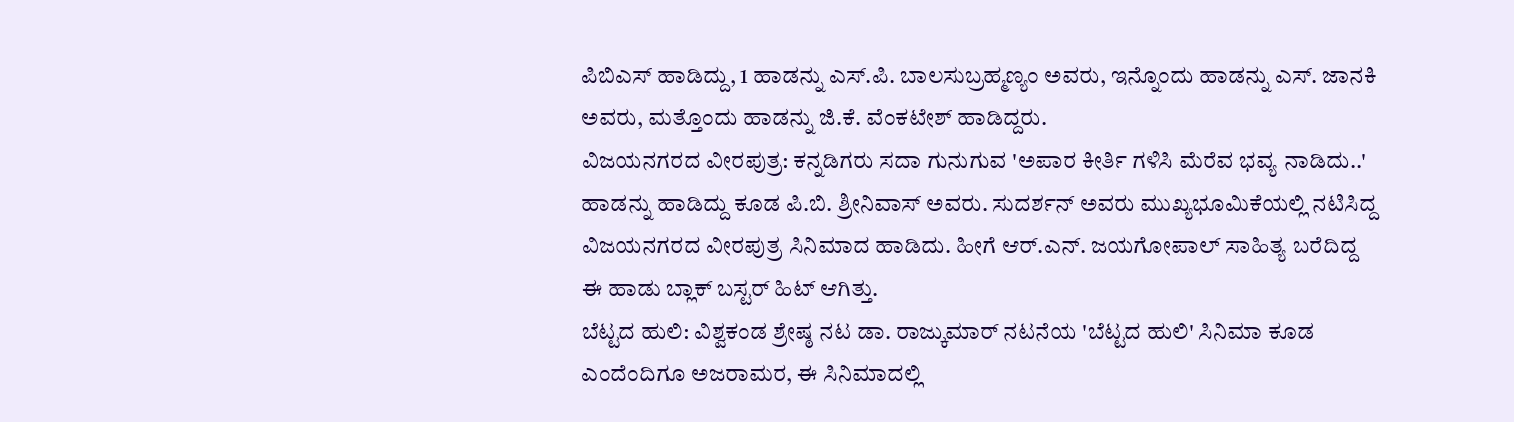ಪಿಬಿಎಸ್ ಹಾಡಿದ್ದು, 1 ಹಾಡನ್ನು ಎಸ್.ಪಿ. ಬಾಲಸುಬ್ರಹ್ಮಣ್ಯಂ ಅವರು, ಇನ್ನೊಂದು ಹಾಡನ್ನು ಎಸ್. ಜಾನಕಿ ಅವರು, ಮತ್ತೊಂದು ಹಾಡನ್ನು ಜಿ.ಕೆ. ವೆಂಕಟೇಶ್ ಹಾಡಿದ್ದರು.
ವಿಜಯನಗರದ ವೀರಪುತ್ರ: ಕನ್ನಡಿಗರು ಸದಾ ಗುನುಗುವ 'ಅಪಾರ ಕೀರ್ತಿ ಗಳಿಸಿ ಮೆರೆವ ಭವ್ಯ ನಾಡಿದು..' ಹಾಡನ್ನು ಹಾಡಿದ್ದು ಕೂಡ ಪಿ.ಬಿ. ಶ್ರೀನಿವಾಸ್ ಅವರು. ಸುದರ್ಶನ್ ಅವರು ಮುಖ್ಯಭೂಮಿಕೆಯಲ್ಲಿ ನಟಿಸಿದ್ದ ವಿಜಯನಗರದ ವೀರಪುತ್ರ ಸಿನಿಮಾದ ಹಾಡಿದು. ಹೀಗೆ ಆರ್.ಎನ್. ಜಯಗೋಪಾಲ್ ಸಾಹಿತ್ಯ ಬರೆದಿದ್ದ ಈ ಹಾಡು ಬ್ಲಾಕ್ ಬಸ್ಟರ್ ಹಿಟ್ ಆಗಿತ್ತು.
ಬೆಟ್ಟದ ಹುಲಿ: ವಿಶ್ವಕಂಡ ಶ್ರೇಷ್ಠ ನಟ ಡಾ. ರಾಜ್ಕುಮಾರ್ ನಟನೆಯ 'ಬೆಟ್ಟದ ಹುಲಿ' ಸಿನಿಮಾ ಕೂಡ ಎಂದೆಂದಿಗೂ ಅಜರಾಮರ, ಈ ಸಿನಿಮಾದಲ್ಲಿ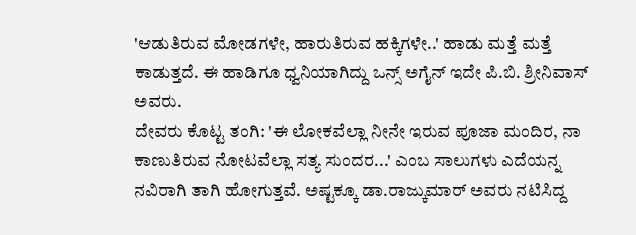'ಆಡುತಿರುವ ಮೋಡಗಳೇ, ಹಾರುತಿರುವ ಹಕ್ಕಿಗಳೇ..' ಹಾಡು ಮತ್ತೆ ಮತ್ತೆ ಕಾಡುತ್ತದೆ. ಈ ಹಾಡಿಗೂ ಧ್ವನಿಯಾಗಿದ್ದು ಒನ್ಸ್ ಅಗೈನ್ ಇದೇ ಪಿ.ಬಿ. ಶ್ರೀನಿವಾಸ್ ಅವರು.
ದೇವರು ಕೊಟ್ಟ ತಂಗಿ: 'ಈ ಲೋಕವೆಲ್ಲಾ ನೀನೇ ಇರುವ ಪೂಜಾ ಮಂದಿರ, ನಾ ಕಾಣುತಿರುವ ನೋಟವೆಲ್ಲಾ ಸತ್ಯ ಸುಂದರ...' ಎಂಬ ಸಾಲುಗಳು ಎದೆಯನ್ನ ನವಿರಾಗಿ ತಾಗಿ ಹೋಗುತ್ತವೆ. ಅಷ್ಟಕ್ಕೂ ಡಾ.ರಾಜ್ಕುಮಾರ್ ಅವರು ನಟಿಸಿದ್ದ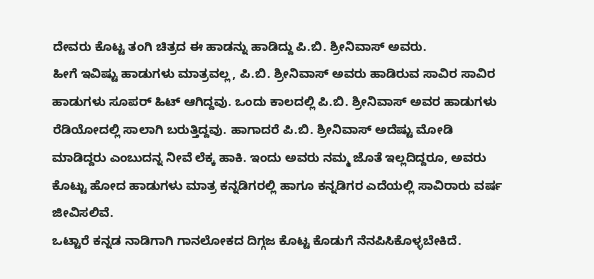ದೇವರು ಕೊಟ್ಟ ತಂಗಿ ಚಿತ್ರದ ಈ ಹಾಡನ್ನು ಹಾಡಿದ್ದು ಪಿ.ಬಿ. ಶ್ರೀನಿವಾಸ್ ಅವರು.
ಹೀಗೆ ಇವಿಷ್ಟು ಹಾಡುಗಳು ಮಾತ್ರವಲ್ಲ, ಪಿ.ಬಿ. ಶ್ರೀನಿವಾಸ್ ಅವರು ಹಾಡಿರುವ ಸಾವಿರ ಸಾವಿರ ಹಾಡುಗಳು ಸೂಪರ್ ಹಿಟ್ ಆಗಿದ್ದವು. ಒಂದು ಕಾಲದಲ್ಲಿ ಪಿ.ಬಿ. ಶ್ರೀನಿವಾಸ್ ಅವರ ಹಾಡುಗಳು ರೆಡಿಯೋದಲ್ಲಿ ಸಾಲಾಗಿ ಬರುತ್ತಿದ್ದವು. ಹಾಗಾದರೆ ಪಿ.ಬಿ. ಶ್ರೀನಿವಾಸ್ ಅದೆಷ್ಟು ಮೋಡಿ ಮಾಡಿದ್ದರು ಎಂಬುದನ್ನ ನೀವೆ ಲೆಕ್ಕ ಹಾಕಿ. ಇಂದು ಅವರು ನಮ್ಮ ಜೊತೆ ಇಲ್ಲದಿದ್ದರೂ, ಅವರು ಕೊಟ್ಟು ಹೋದ ಹಾಡುಗಳು ಮಾತ್ರ ಕನ್ನಡಿಗರಲ್ಲಿ ಹಾಗೂ ಕನ್ನಡಿಗರ ಎದೆಯಲ್ಲಿ ಸಾವಿರಾರು ವರ್ಷ ಜೀವಿಸಲಿವೆ.
ಒಟ್ಟಾರೆ ಕನ್ನಡ ನಾಡಿಗಾಗಿ ಗಾನಲೋಕದ ದಿಗ್ಗಜ ಕೊಟ್ಟ ಕೊಡುಗೆ ನೆನಪಿಸಿಕೊಳ್ಳಬೇಕಿದೆ.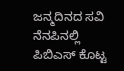ಜನ್ಮದಿನದ ಸವಿ ನೆನಪಿನಲ್ಲಿ ಪಿಬಿಎಸ್ ಕೊಟ್ಟ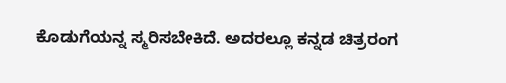ಕೊಡುಗೆಯನ್ನ ಸ್ಮರಿಸಬೇಕಿದೆ. ಅದರಲ್ಲೂ ಕನ್ನಡ ಚಿತ್ರರಂಗ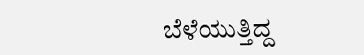ಬೆಳೆಯುತ್ತಿದ್ದ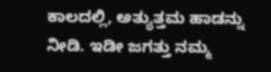ಕಾಲದಲ್ಲಿ, ಅತ್ಯುತ್ತಮ ಹಾಡನ್ನು ನೀಡಿ. ಇಡೀ ಜಗತ್ತು ನಮ್ಮ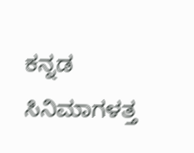ಕನ್ನಡ ಸಿನಿಮಾಗಳತ್ತ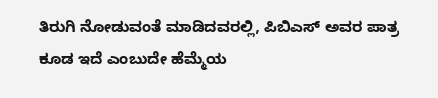ತಿರುಗಿ ನೋಡುವಂತೆ ಮಾಡಿದವರಲ್ಲಿ, ಪಿಬಿಎಸ್ ಅವರ ಪಾತ್ರ ಕೂಡ ಇದೆ ಎಂಬುದೇ ಹೆಮ್ಮೆಯ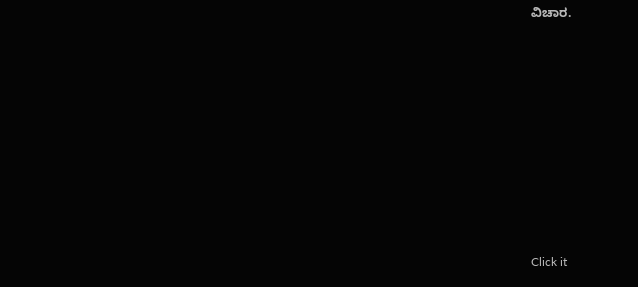ವಿಚಾರ.












Click it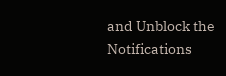and Unblock the Notifications